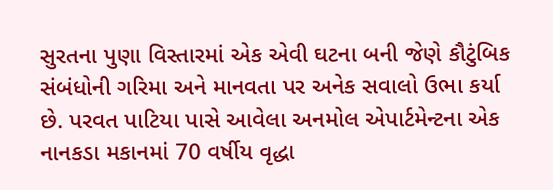સુરતના પુણા વિસ્તારમાં એક એવી ઘટના બની જેણે કૌટુંબિક સંબંધોની ગરિમા અને માનવતા પર અનેક સવાલો ઉભા કર્યા છે. પરવત પાટિયા પાસે આવેલા અનમોલ એપાર્ટમેન્ટના એક નાનકડા મકાનમાં 70 વર્ષીય વૃદ્ધા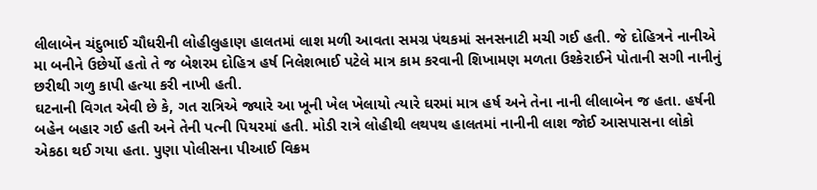લીલાબેન ચંદુભાઈ ચૌધરીની લોહીલુહાણ હાલતમાં લાશ મળી આવતા સમગ્ર પંથકમાં સનસનાટી મચી ગઈ હતી. જે દોહિત્રને નાનીએ મા બનીને ઉછેર્યો હતો તે જ બેશરમ દોહિત્ર હર્ષ નિલેશભાઈ પટેલે માત્ર કામ કરવાની શિખામણ મળતા ઉશ્કેરાઈને પોતાની સગી નાનીનું છરીથી ગળુ કાપી હત્યા કરી નાખી હતી.
ઘટનાની વિગત એવી છે કે, ગત રાત્રિએ જ્યારે આ ખૂની ખેલ ખેલાયો ત્યારે ઘરમાં માત્ર હર્ષ અને તેના નાની લીલાબેન જ હતા. હર્ષની બહેન બહાર ગઈ હતી અને તેની પત્ની પિયરમાં હતી. મોડી રાત્રે લોહીથી લથપથ હાલતમાં નાનીની લાશ જોઈ આસપાસના લોકો એકઠા થઈ ગયા હતા. પુણા પોલીસના પીઆઈ વિક્રમ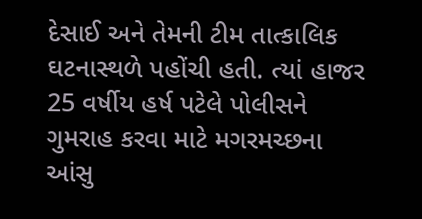દેસાઈ અને તેમની ટીમ તાત્કાલિક ઘટનાસ્થળે પહોંચી હતી. ત્યાં હાજર 25 વર્ષીય હર્ષ પટેલે પોલીસને ગુમરાહ કરવા માટે મગરમચ્છના આંસુ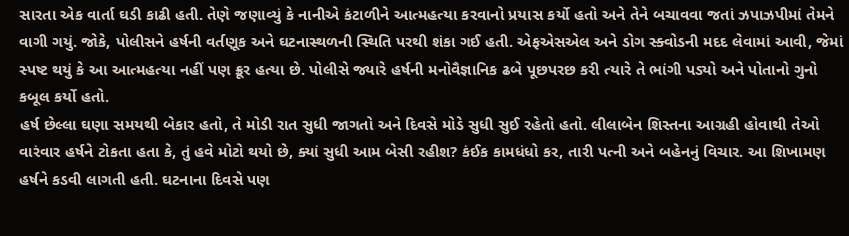સારતા એક વાર્તા ઘડી કાઢી હતી. તેણે જણાવ્યું કે નાનીએ કંટાળીને આત્મહત્યા કરવાનો પ્રયાસ કર્યો હતો અને તેને બચાવવા જતાં ઝપાઝપીમાં તેમને વાગી ગયું. જોકે, પોલીસને હર્ષની વર્તણૂક અને ઘટનાસ્થળની સ્થિતિ પરથી શંકા ગઈ હતી. એફએસએલ અને ડોગ સ્ક્વોડની મદદ લેવામાં આવી, જેમાં સ્પષ્ટ થયું કે આ આત્મહત્યા નહીં પણ ક્રૂર હત્યા છે. પોલીસે જ્યારે હર્ષની મનોવૈજ્ઞાનિક ઢબે પૂછપરછ કરી ત્યારે તે ભાંગી પડ્યો અને પોતાનો ગુનો કબૂલ કર્યો હતો.
હર્ષ છેલ્લા ઘણા સમયથી બેકાર હતો, તે મોડી રાત સુધી જાગતો અને દિવસે મોડે સુધી સુઈ રહેતો હતો. લીલાબેન શિસ્તના આગ્રહી હોવાથી તેઓ વારંવાર હર્ષને ટોકતા હતા કે, તું હવે મોટો થયો છે, ક્યાં સુધી આમ બેસી રહીશ? કંઈક કામધંધો કર, તારી પત્ની અને બહેનનું વિચાર. આ શિખામણ હર્ષને કડવી લાગતી હતી. ઘટનાના દિવસે પણ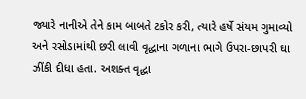જ્યારે નાનીએ તેને કામ બાબતે ટકોર કરી, ત્યારે હર્ષે સંયમ ગુમાવ્યો અને રસોડામાંથી છરી લાવી વૃદ્ધાના ગળાના ભાગે ઉપરા-છાપરી ઘા ઝીંકી દીધા હતા. અશક્ત વૃદ્ધા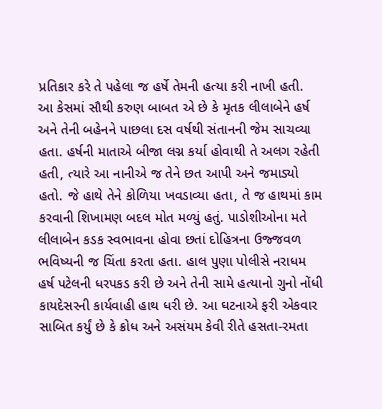પ્રતિકાર કરે તે પહેલા જ હર્ષે તેમની હત્યા કરી નાખી હતી.
આ કેસમાં સૌથી કરુણ બાબત એ છે કે મૃતક લીલાબેને હર્ષ અને તેની બહેનને પાછલા દસ વર્ષથી સંતાનની જેમ સાચવ્યા હતા. હર્ષની માતાએ બીજા લગ્ન કર્યા હોવાથી તે અલગ રહેતી હતી, ત્યારે આ નાનીએ જ તેને છત આપી અને જમાડ્યો હતો. જે હાથે તેને કોળિયા ખવડાવ્યા હતા, તે જ હાથમાં કામ કરવાની શિખામણ બદલ મોત મળ્યું હતું. પાડોશીઓના મતે લીલાબેન કડક સ્વભાવના હોવા છતાં દોહિત્રના ઉજ્જવળ ભવિષ્યની જ ચિંતા કરતા હતા. હાલ પુણા પોલીસે નરાધમ હર્ષ પટેલની ધરપકડ કરી છે અને તેની સામે હત્યાનો ગુનો નોંધી કાયદેસરની કાર્યવાહી હાથ ધરી છે. આ ઘટનાએ ફરી એકવાર સાબિત કર્યું છે કે ક્રોધ અને અસંયમ કેવી રીતે હસતા-રમતા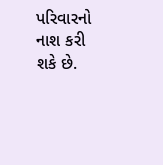પરિવારનો નાશ કરી શકે છે.